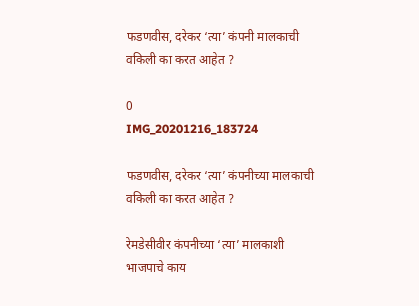फडणवीस, दरेकर ‘त्या’ कंपनी मालकाची वकिली का करत आहेत ?

0
IMG_20201216_183724

फडणवीस, दरेकर ‘त्या’ कंपनीच्या मालकाची वकिली का करत आहेत ?

रेमडेसीवीर कंपनीच्या ‘त्या’ मालकाशी भाजपाचे काय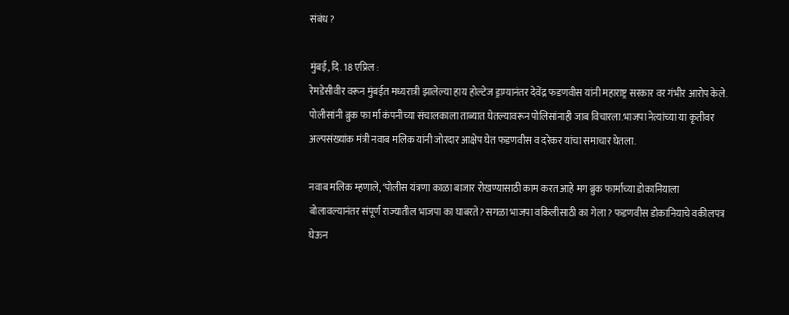संबंध ?

मुंबई, दि. 18 एप्रिल :
रेमडेसीवीर वरून मुंबईत मध्यरात्री झालेल्या हाय होल्टेज ड्राम्यानंतर देवेंद्र फडणवीस यांनी महाराष्ट्र सरकार वर गंभीर आरोप केले. पोलीसांनी ब्रुक फा र्मा कंपनीच्या संचालकाला ताब्यात घेतल्यावरून पोलिसांनाही जाब विचारला.भाजपा नेत्यांच्या या कृतीवर अल्पसंख्यांक मंत्री नवाब मलिक यांनी जोरदार आक्षेप घेत फडणवीस व दरेकर यांचा समाचार घेतला.

नवाब मलिक म्हणाले, ‘पोलीस यंत्रणा काळा बाजार रोखण्यासाठी काम करत आहे मग ब्रुक फार्माच्या डोकानियाला बोलावल्यानंतर संपूर्ण राज्यातील भाजपा का घाबरते? सगळा भाजपा वकिलीसाठी का गेला ? फडणवीस डोकानियाचे वकीलपत्र घेऊन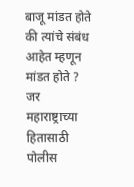बाजू मांडत होते की त्यांचे संबंध आहेत म्हणून मांडत होते ? जर महाराष्ट्राच्या हितासाठी पोलीस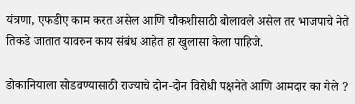यंत्रणा, एफडीए काम करत असेल आणि चौकशीसाठी बोलावले असेल तर भाजपाचे नेते तिकडे जातात यावरुन काय संबंध आहेत हा खुलासा केला पाहिजे.

डोकानियाला सोडवण्यासाठी राज्याचे दोन-दोन विरोधी पक्षनेते आणि आमदार का गेले ?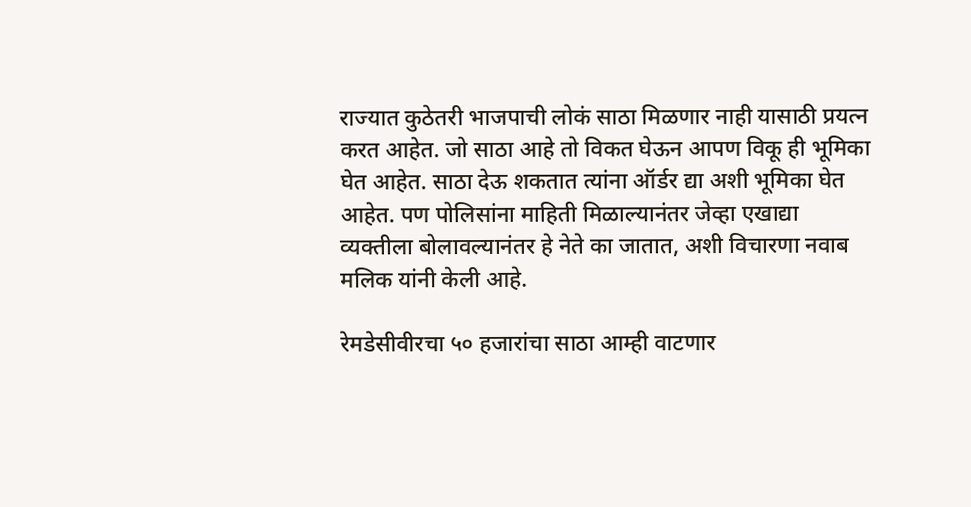राज्यात कुठेतरी भाजपाची लोकं साठा मिळणार नाही यासाठी प्रयत्न करत आहेत. जो साठा आहे तो विकत घेऊन आपण विकू ही भूमिका घेत आहेत. साठा देऊ शकतात त्यांना ऑर्डर द्या अशी भूमिका घेत आहेत. पण पोलिसांना माहिती मिळाल्यानंतर जेव्हा एखाद्या व्यक्तीला बोलावल्यानंतर हे नेते का जातात, अशी विचारणा नवाब मलिक यांनी केली आहे.

रेमडेसीवीरचा ५० हजारांचा साठा आम्ही वाटणार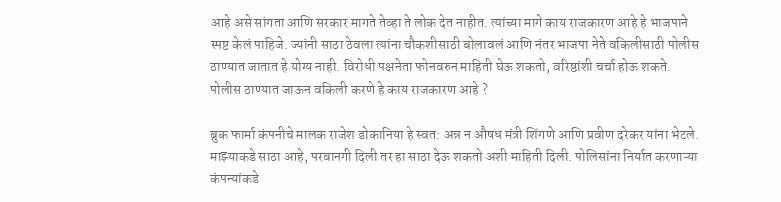आहे असे सांगता आणि सरकार मागते तेव्हा ते लोक देत नाहीत. त्यांच्या मागे काय राजकारण आहे हे भाजपाने स्पष्ट केलं पाहिजे. ज्यांनी साठा ठेवला त्यांना चौकशीसाठी बोलावलं आणि नंतर भाजपा नेते वकिलीसाठी पोलीस ठाण्यात जातात हे योग्य नाही. विरोधी पक्षनेता फोनवरुन माहिती घेऊ शकतो, वरिष्ठांशी चर्चा होऊ शकते. पोलीस ठाण्यात जाऊन वकिली करणे हे काय राजकारण आहे ?

ब्रुक फार्मा कंपनीचे मालक राजेश डोकानिया हे स्वत: अन्न न औषध मंत्री शिंगणे आणि प्रवीण दरेकर यांना भेटले. माझ्याकडे साठा आहे, परवानगी दिली तर हा साठा देऊ शकतो अशी माहिती दिली. पोलिसांना निर्यात करणाऱ्या कंपन्यांकडे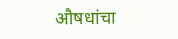औषधांचा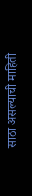साठा असल्याची माहिती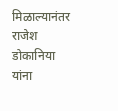मिळाल्यानंतर राजेश डोकानिया यांना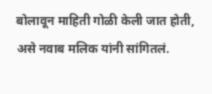बोलावून माहिती गोळी केली जात होती, असे नवाब मलिक यांनी सांगितलं.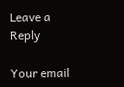Leave a Reply

Your email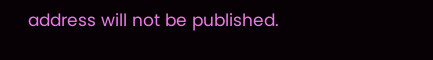address will not be published.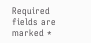Required fields are marked *